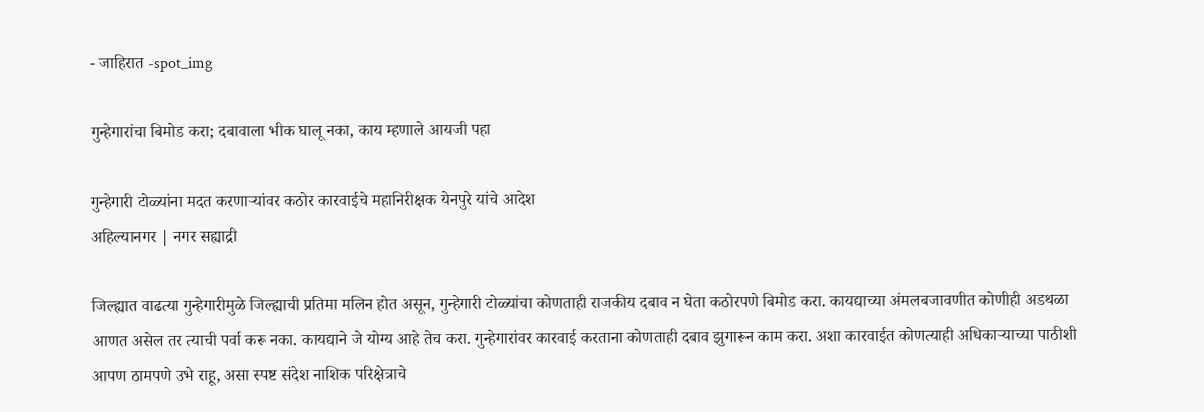- जाहिरात -spot_img

गुन्हेगारांचा बिमोड करा; दबावाला भीक घालू नका, काय म्हणाले आयजी पहा

गुन्हेगारी टोळ्यांना मदत करणाऱ्यांवर कठोर कारवाईचे महानिरीक्षक येनपुरे यांचे आदेश
अहिल्यानगर | नगर सह्याद्री

जिल्ह्यात वाढत्या गुन्हेगारीमुळे जिल्ह्याची प्रतिमा मलिन होत असून, गुन्हेगारी टोळ्यांचा कोणताही राजकीय दबाव न घेता कठोरपणे बिमोड करा. कायद्याच्या अंमलबजावणीत कोणीही अडथळा आणत असेल तर त्याची पर्वा करू नका. कायद्याने जे योग्य आहे तेच करा. गुन्हेगारांवर कारवाई करताना कोणताही दबाव झुगारून काम करा. अशा कारवाईत कोणत्याही अधिकाऱ्याच्या पाठीशी आपण ठामपणे उभे राहू, असा स्पष्ट संदेश नाशिक परिक्षेत्राचे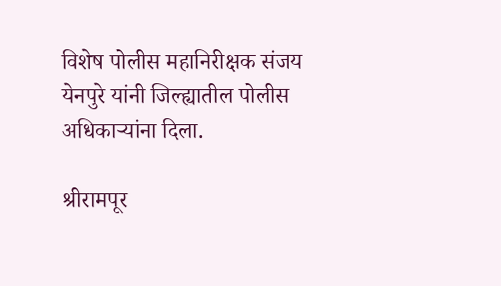विशेष पोलीस महानिरीक्षक संजय येनपुरे यांनी जिल्ह्यातील पोलीस अधिकाऱ्यांना दिला.

श्रीरामपूर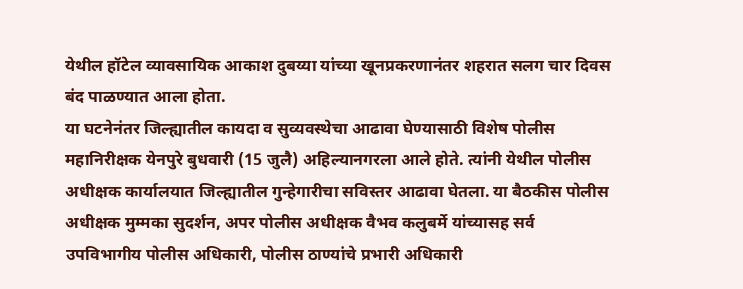येथील हॉटेल व्यावसायिक आकाश दुबय्या यांच्या खूनप्रकरणानंतर शहरात सलग चार दिवस बंद पाळण्यात आला होता.
या घटनेनंतर जिल्ह्यातील कायदा व सुव्यवस्थेचा आढावा घेण्यासाठी विशेष पोलीस महानिरीक्षक येनपुरे बुधवारी (15 जुलै) अहिल्यानगरला आले होते. त्यांनी येथील पोलीस अधीक्षक कार्यालयात जिल्ह्यातील गुन्हेगारीचा सविस्तर आढावा घेतला. या बैठकीस पोलीस अधीक्षक मुम्मका सुदर्शन, अपर पोलीस अधीक्षक वैभव कलुबर्मे यांच्यासह सर्व उपविभागीय पोलीस अधिकारी, पोलीस ठाण्यांचे प्रभारी अधिकारी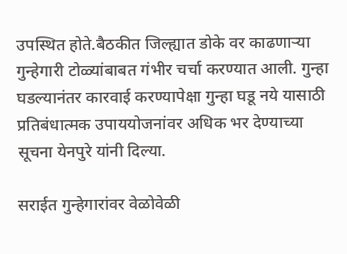उपस्थित होते.बैठकीत जिल्ह्यात डोके वर काढणाऱ्या गुन्हेगारी टोळ्यांबाबत गंभीर चर्चा करण्यात आली. गुन्हा घडल्यानंतर कारवाई करण्यापेक्षा गुन्हा घडू नये यासाठी प्रतिबंधात्मक उपाययोजनांवर अधिक भर देण्याच्या सूचना येनपुरे यांनी दिल्या.

सराईत गुन्हेगारांवर वेळोवेळी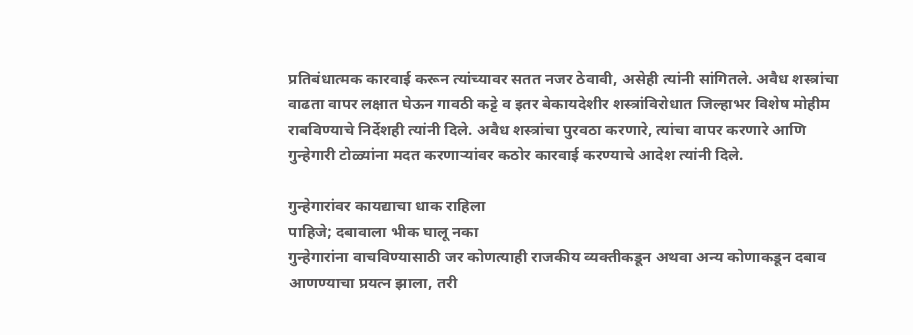प्रतिबंधात्मक कारवाई करून त्यांच्यावर सतत नजर ठेवावी, असेही त्यांनी सांगितले. अवैध शस्त्रांचा वाढता वापर लक्षात घेऊन गावठी कट्टे व इतर बेकायदेशीर शस्त्रांविरोधात जिल्हाभर विशेष मोहीम राबविण्याचे निर्देशही त्यांनी दिले. अवैध शस्त्रांचा पुरवठा करणारे, त्यांचा वापर करणारे आणि गुन्हेगारी टोळ्यांना मदत करणाऱ्यांवर कठोर कारवाई करण्याचे आदेश त्यांनी दिले.

गुन्हेगारांवर कायद्याचा धाक राहिला
पाहिजे; दबावाला भीक घालू नका
गुन्हेगारांना वाचविण्यासाठी जर कोणत्याही राजकीय व्यक्तीकडून अथवा अन्य कोणाकडून दबाव आणण्याचा प्रयत्न झाला, तरी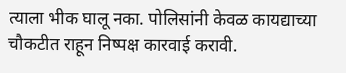त्याला भीक घालू नका. पोलिसांनी केवळ कायद्याच्या चौकटीत राहून निष्पक्ष कारवाई करावी.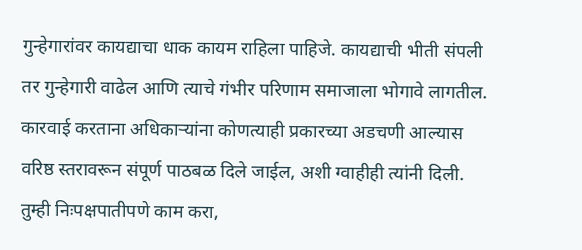गुन्हेगारांवर कायद्याचा धाक कायम राहिला पाहिजे. कायद्याची भीती संपली तर गुन्हेगारी वाढेल आणि त्याचे गंभीर परिणाम समाजाला भोगावे लागतील. कारवाई करताना अधिकाऱ्यांना कोणत्याही प्रकारच्या अडचणी आल्यास वरिष्ठ स्तरावरून संपूर्ण पाठबळ दिले जाईल, अशी ग्वाहीही त्यांनी दिली. तुम्ही निःपक्षपातीपणे काम करा,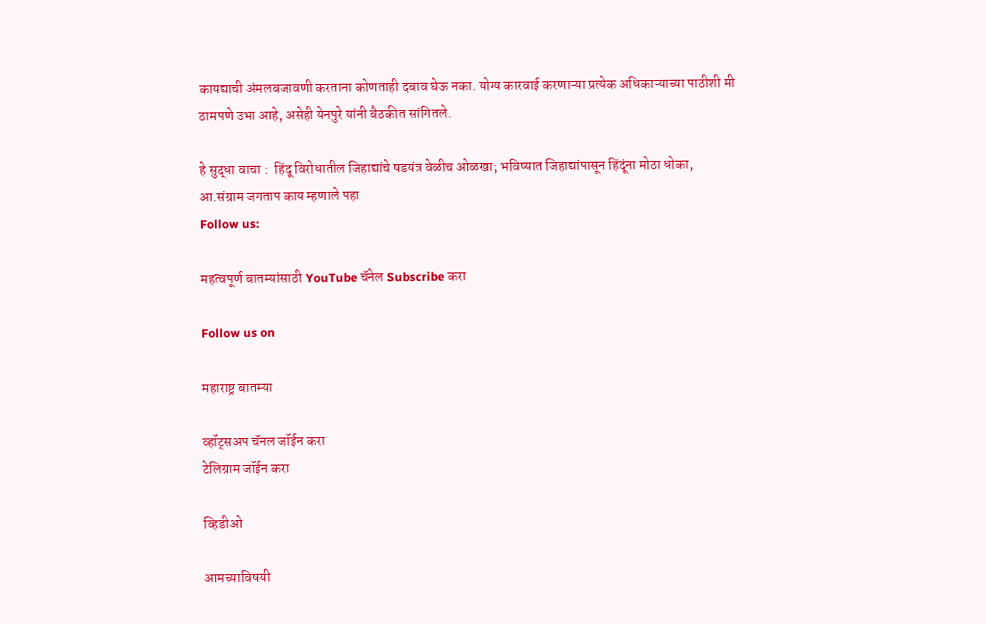कायद्याची अंमलबजावणी करताना कोणताही दबाव घेऊ नका. योग्य कारवाई करणाऱ्या प्रत्येक अधिकाऱ्याच्या पाठीशी मी ठामपणे उभा आहे, असेही येनपुरे यांनी बैठकीत सांगितले.

हे सुद्धा वाचा :  हिंदू विरोधातील जिहाद्यांचे षडयंत्र वेळीच ओळखा; भविष्यात जिहाद्यांपासून हिंदूंना मोठा धोका, आ.संग्राम जगताप काय म्हणाले पहा
Follow us:

महत्वपूर्ण बातम्यांसाठी YouTube चॅनेल Subscribe करा

Follow us on

महाराष्ट्र बातम्या

व्हॉट्सअप चॅनल जॉईन करा
टेलिग्राम जॉईन करा

व्हिडीओ

आमच्याविषयी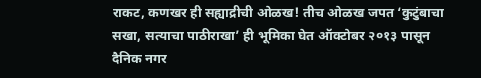राकट, कणखर ही सह्याद्रीची ओळख! तीच ओळख जपत ‘कुटुंबाचा सखा, सत्याचा पाठीराखा’ ही भूमिका घेत ऑक्टोबर २०१३ पासून दैनिक नगर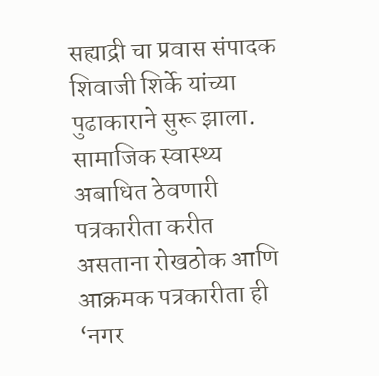सह्याद्री चा प्रवास संपादक शिवाजी शिर्के यांच्या पुढाकाराने सुरू झाला. सामाजिक स्वास्थ्य अबाधित ठेवणारी पत्रकारीता करीत असताना रोखठोक आणि आक्रमक पत्रकारीता ही ‘नगर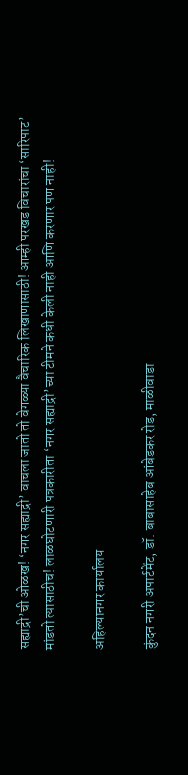सह्याद्री’ची ओळख! ‘नगर सह्याद्री’ वाचला जातो तो वेगळ्या वैचारिक लिखाणासाठी! आम्ही परखड विचारांचा ‘सारिपाट’ मांडतो त्यासाठीच! लाळघोटणारी पत्रकारीता ‘नगर सह्याद्री’च्या टीमने कधी केली नाही आणि करणार पण नाही!

अहिल्यानगर कार्यालय

कुंदन नगरी अपार्टमेंट, डॉ. बाबासाहेब आंबेडकर रोड, माळीवाडा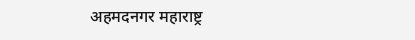अहमदनगर महाराष्ट्र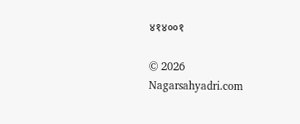४१४००१

© 2026 Nagarsahyadri.com